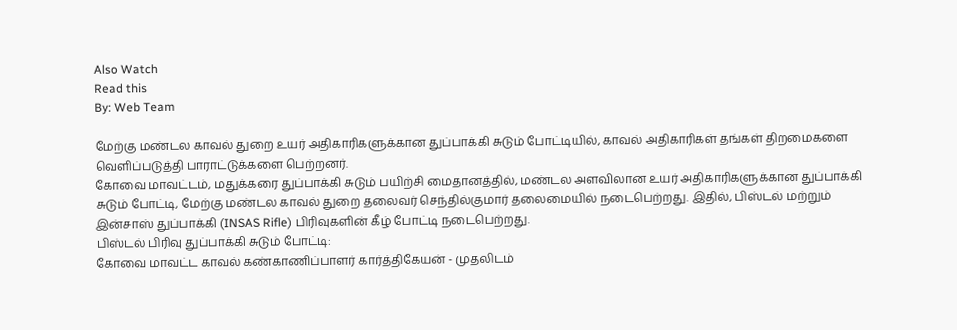Also Watch
Read this
By: Web Team

மேற்கு மண்டல காவல் துறை உயர் அதிகாரிகளுக்கான துப்பாக்கி சுடும் போட்டியில், காவல் அதிகாரிகள் தங்கள் திறமைகளை வெளிப்படுத்தி பாராட்டுக்களை பெற்றனர்.
கோவை மாவட்டம், மதுக்கரை துப்பாக்கி சுடும் பயிற்சி மைதானத்தில், மண்டல அளவிலான உயர் அதிகாரிகளுக்கான துப்பாக்கி சுடும் போட்டி, மேற்கு மண்டல காவல் துறை தலைவர் செந்தில்குமார் தலைமையில் நடைபெற்றது. இதில், பிஸ்டல் மற்றும் இன்சாஸ் துப்பாக்கி (INSAS Rifle) பிரிவுகளின் கீழ் போட்டி நடைபெற்றது.
பிஸ்டல் பிரிவு துப்பாக்கி சுடும் போட்டி:
கோவை மாவட்ட காவல் கண்காணிப்பாளர் கார்த்திகேயன் - முதலிடம்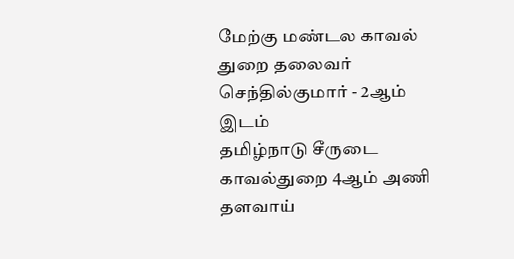மேற்கு மண்டல காவல் துறை தலைவர் செந்தில்குமார் - 2ஆம் இடம்
தமிழ்நாடு சீருடை காவல்துறை 4ஆம் அணி தளவாய்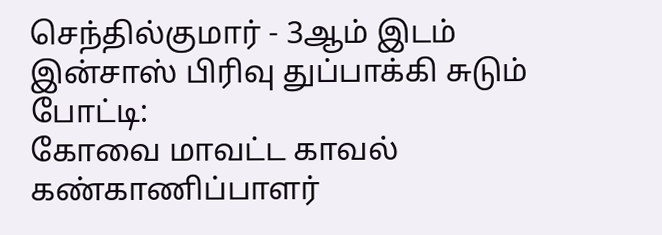செந்தில்குமார் - 3ஆம் இடம்
இன்சாஸ் பிரிவு துப்பாக்கி சுடும் போட்டி:
கோவை மாவட்ட காவல் கண்காணிப்பாளர்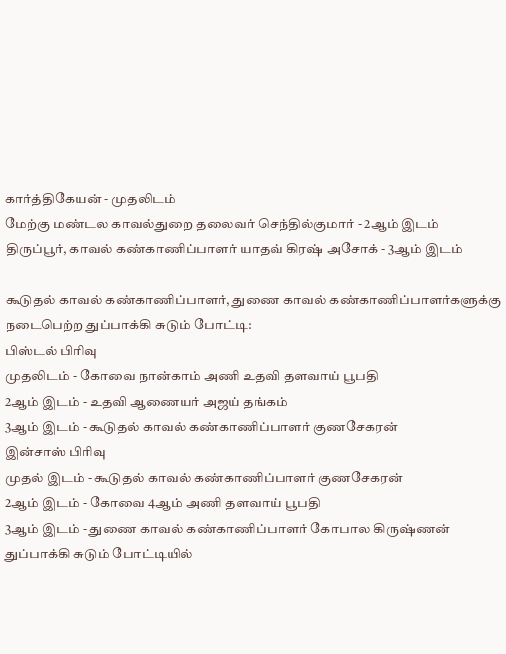கார்த்திகேயன் - முதலிடம்
மேற்கு மண்டல காவல்துறை தலைவர் செந்தில்குமார் - 2ஆம் இடம்
திருப்பூர், காவல் கண்காணிப்பாளர் யாதவ் கிரஷ் அசோக் - 3ஆம் இடம்

கூடுதல் காவல் கண்காணிப்பாளர், துணை காவல் கண்காணிப்பாளர்களுக்கு நடைபெற்ற துப்பாக்கி சுடும் போட்டி:
பிஸ்டல் பிரிவு
முதலிடம் - கோவை நான்காம் அணி உதவி தளவாய் பூபதி
2ஆம் இடம் - உதவி ஆணையர் அஜய் தங்கம்
3ஆம் இடம் - கூடுதல் காவல் கண்காணிப்பாளர் குணசேகரன்
இன்சாஸ் பிரிவு
முதல் இடம் - கூடுதல் காவல் கண்காணிப்பாளர் குணசேகரன்
2ஆம் இடம் - கோவை 4ஆம் அணி தளவாய் பூபதி
3ஆம் இடம் - துணை காவல் கண்காணிப்பாளர் கோபால கிருஷ்ணன்
துப்பாக்கி சுடும் போட்டியில்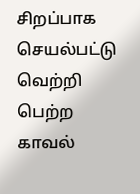சிறப்பாக செயல்பட்டு வெற்றி பெற்ற காவல்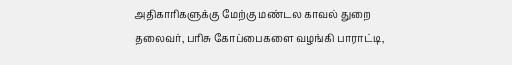அதிகாரிகளுக்கு மேற்கு மண்டல காவல் துறை தலைவர், பரிசு கோப்பைகளை வழங்கி பாராட்டி,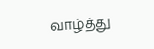வாழ்த்து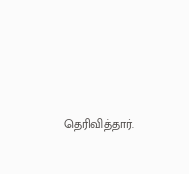தெரிவித்தார்.